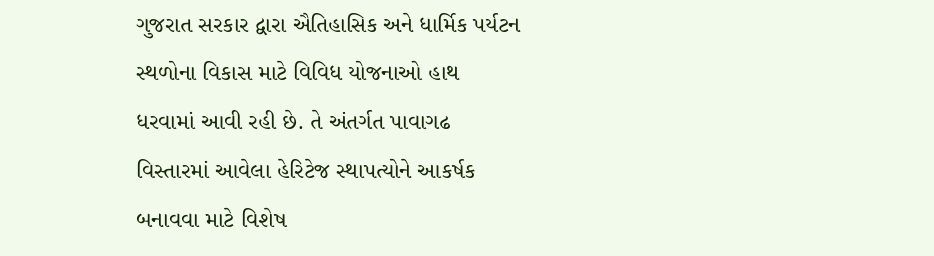ગુજરાત સરકાર દ્વારા ઐતિહાસિક અને ધાર્મિક પર્યટન સ્થળોના વિકાસ માટે વિવિધ યોજનાઓ હાથ ધરવામાં આવી રહી છે. તે અંતર્ગત પાવાગઢ વિસ્તારમાં આવેલા હેરિટેજ સ્થાપત્યોને આકર્ષક બનાવવા માટે વિશેષ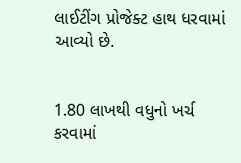લાઈટીંગ પ્રોજેક્ટ હાથ ધરવામાં આવ્યો છે.


1.80 લાખથી વધુનો ખર્ચ કરવામાં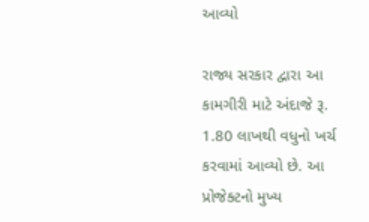આવ્યો

રાજ્ય સરકાર દ્વારા આ કામગીરી માટે અંદાજે રૂ. 1.80 લાખથી વધુનો ખર્ચ કરવામાં આવ્યો છે. આ પ્રોજેક્ટનો મુખ્ય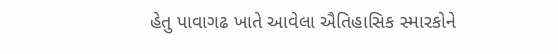હેતુ પાવાગઢ ખાતે આવેલા ઐતિહાસિક સ્મારકોને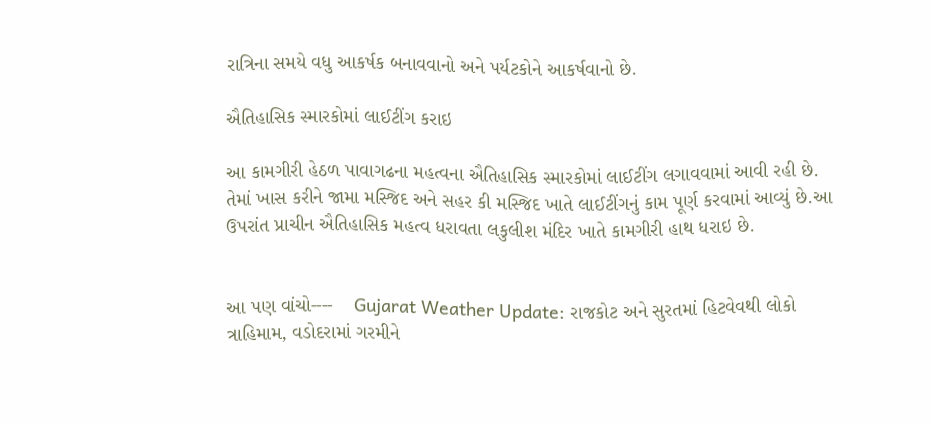રાત્રિના સમયે વધુ આકર્ષક બનાવવાનો અને પર્યટકોને આકર્ષવાનો છે.

ઐતિહાસિક સ્મારકોમાં લાઈટીંગ કરાઇ

આ કામગીરી હેઠળ પાવાગઢના મહત્વના ઐતિહાસિક સ્મારકોમાં લાઈટીંગ લગાવવામાં આવી રહી છે. તેમાં ખાસ કરીને જામા મસ્જિદ અને સહર કી મસ્જિદ ખાતે લાઈટીંગનું કામ પૂર્ણ કરવામાં આવ્યું છે.આ ઉપરાંત પ્રાચીન ઐતિહાસિક મહત્વ ધરાવતા લકુલીશ મંદિર ખાતે કામગીરી હાથ ધરાઇ છે.


આ પણ વાંચો----    Gujarat Weather Update: રાજકોટ અને સુરતમાં હિટવેવથી લોકો ત્રાહિમામ, વડોદરામાં ગરમીને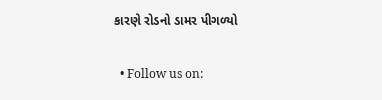કારણે રોડનો ડામર પીગળ્યો

  • Follow us on: